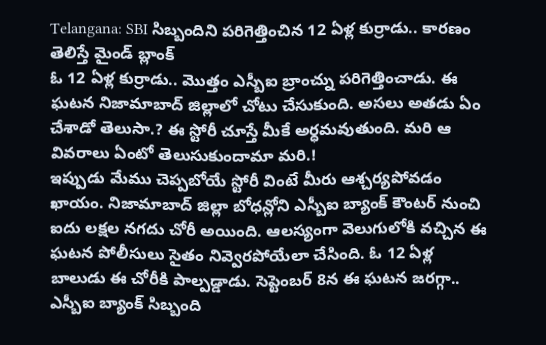Telangana: SBI సిబ్బందిని పరిగెత్తించిన 12 ఏళ్ల కుర్రాడు.. కారణం తెలిస్తే మైండ్ బ్లాంక్
ఓ 12 ఏళ్ల కుర్రాడు.. మొత్తం ఎస్బీఐ బ్రాంచ్ను పరిగెత్తించాడు. ఈ ఘటన నిజామాబాద్ జిల్లాలో చోటు చేసుకుంది. అసలు అతడు ఏం చేశాడో తెలుసా.? ఈ స్టోరీ చూస్తే మీకే అర్ధమవుతుంది. మరి ఆ వివరాలు ఏంటో తెలుసుకుందామా మరి.!
ఇప్పుడు మేము చెప్పబోయే స్టోరీ వింటే మీరు ఆశ్చర్యపోవడం ఖాయం. నిజామాబాద్ జిల్లా బోధన్లోని ఎస్బీఐ బ్యాంక్ కౌంటర్ నుంచి ఐదు లక్షల నగదు చోరీ అయింది. ఆలస్యంగా వెలుగులోకి వచ్చిన ఈ ఘటన పోలీసులు సైతం నివ్వెరపోయేలా చేసింది. ఓ 12 ఏళ్ల బాలుడు ఈ చోరీకి పాల్పడ్డాడు. సెప్టెంబర్ 8న ఈ ఘటన జరగ్గా.. ఎస్బీఐ బ్యాంక్ సిబ్బంది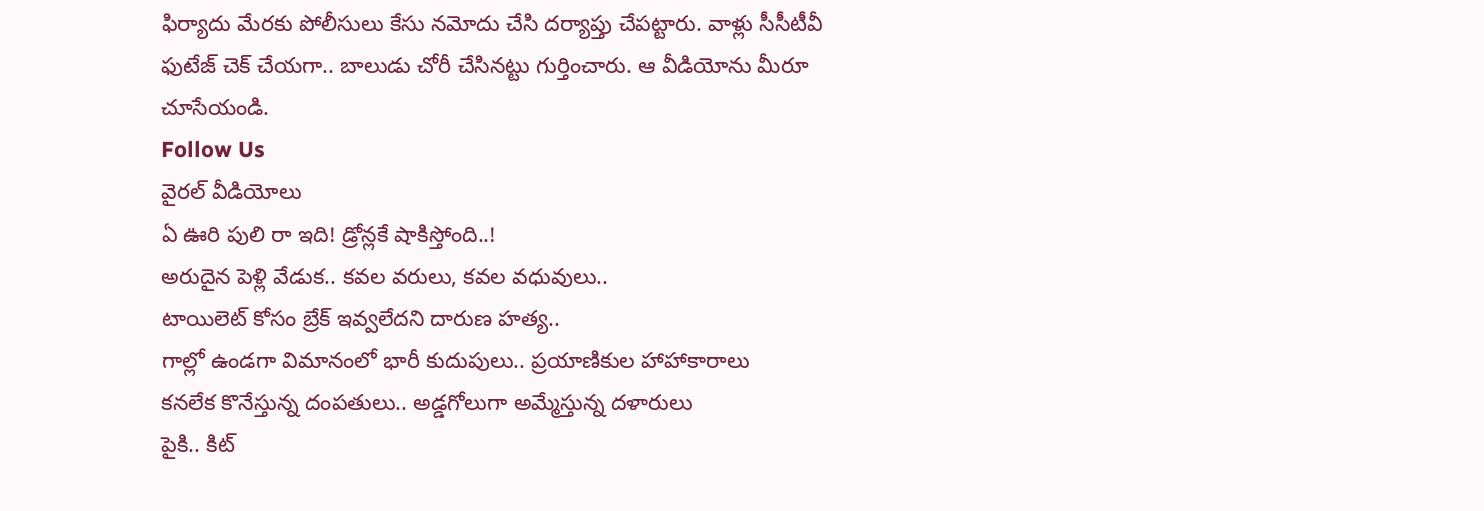ఫిర్యాదు మేరకు పోలీసులు కేసు నమోదు చేసి దర్యాప్తు చేపట్టారు. వాళ్లు సీసీటీవీ ఫుటేజ్ చెక్ చేయగా.. బాలుడు చోరీ చేసినట్టు గుర్తించారు. ఆ వీడియోను మీరూ చూసేయండి.
Follow Us
వైరల్ వీడియోలు
ఏ ఊరి పులి రా ఇది! డ్రోన్లకే షాకిస్తోంది..!
అరుదైన పెళ్లి వేడుక.. కవల వరులు, కవల వధువులు..
టాయిలెట్ కోసం బ్రేక్ ఇవ్వలేదని దారుణ హత్య..
గాల్లో ఉండగా విమానంలో భారీ కుదుపులు.. ప్రయాణికుల హాహాకారాలు
కనలేక కొనేస్తున్న దంపతులు.. అడ్డగోలుగా అమ్మేస్తున్న దళారులు
పైకి.. కిట్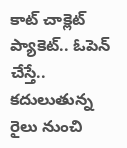కాట్ చాక్లెట్ ప్యాకెట్.. ఓపెన్ చేస్తే..
కదులుతున్న రైలు నుంచి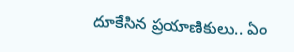దూకేసిన ప్రయాణికులు.. ఏం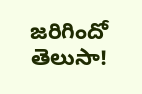జరిగిందో తెలుసా!